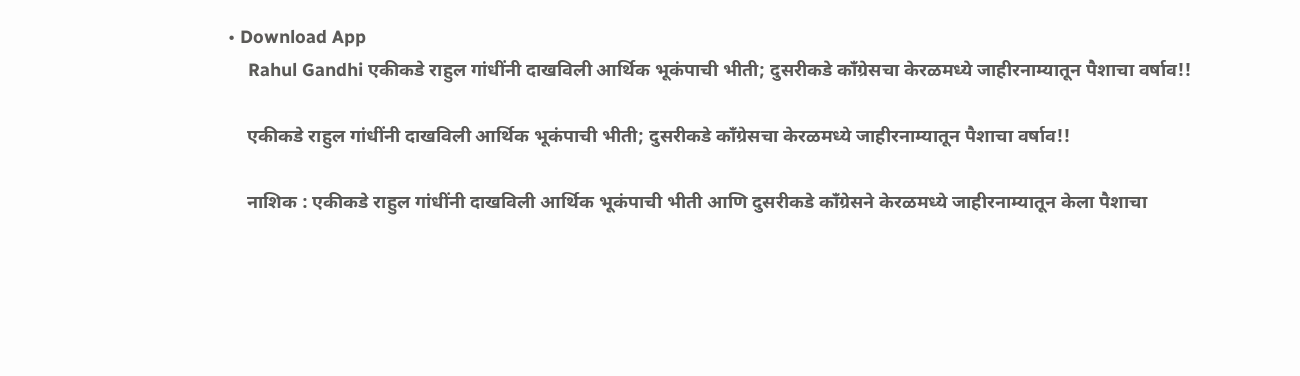• Download App
    Rahul Gandhi एकीकडे राहुल गांधींनी दाखविली आर्थिक भूकंपाची भीती; दुसरीकडे काँग्रेसचा केरळमध्ये जाहीरनाम्यातून पैशाचा वर्षाव!!

    एकीकडे राहुल गांधींनी दाखविली आर्थिक भूकंपाची भीती; दुसरीकडे काँग्रेसचा केरळमध्ये जाहीरनाम्यातून पैशाचा वर्षाव!!

    नाशिक : एकीकडे राहुल गांधींनी दाखविली आर्थिक भूकंपाची भीती आणि दुसरीकडे काँग्रेसने केरळमध्ये जाहीरनाम्यातून केला पैशाचा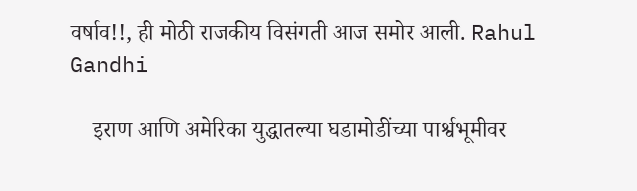वर्षाव!!, ही मोठी राजकीय विसंगती आज समोर आली. Rahul Gandhi

    इराण आणि अमेरिका युद्धातल्या घडामोडींच्या पार्श्वभूमीवर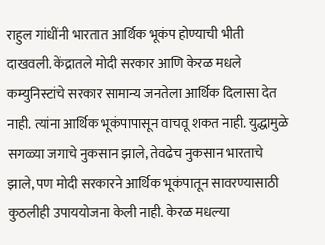राहुल गांधींनी भारतात आर्थिक भूकंप होण्याची भीती दाखवली. केंद्रातले मोदी सरकार आणि केरळ मधले कम्युनिस्टांचे सरकार सामान्य जनतेला आर्थिक दिलासा देत नाही. त्यांना आर्थिक भूकंपापासून वाचवू शकत नाही. युद्धामुळे सगळ्या जगाचे नुकसान झाले, तेवढेच नुकसान भारताचे झाले, पण मोदी सरकारने आर्थिक भूकंपातून सावरण्यासाठी कुठलीही उपाययोजना केली नाही. केरळ मधल्या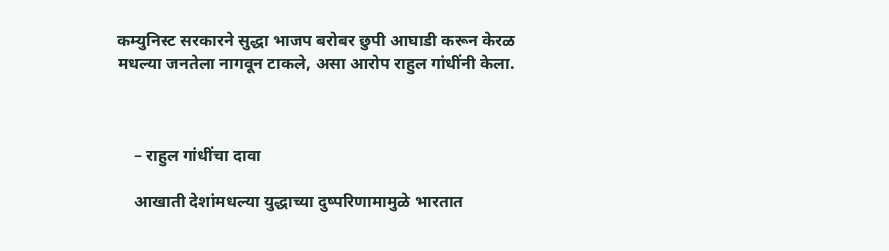कम्युनिस्ट सरकारने सुद्धा भाजप बरोबर छुपी आघाडी करून केरळ मधल्या जनतेला नागवून टाकले, असा आरोप राहुल गांधींनी केला.



    – राहुल गांधींचा दावा

    आखाती देशांमधल्या युद्धाच्या दुष्परिणामामुळे भारतात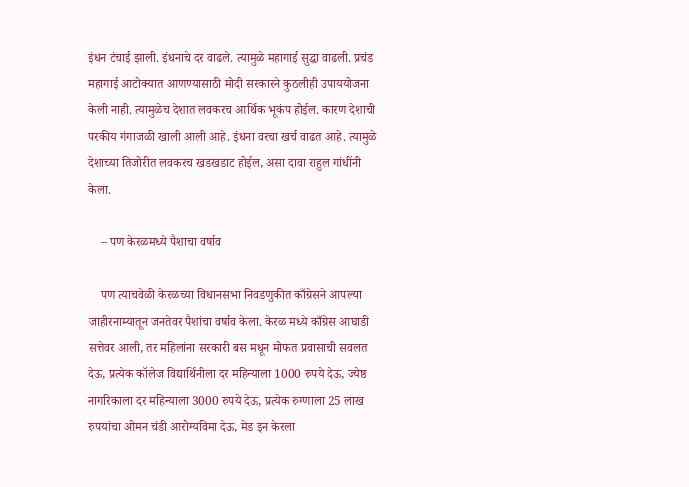इंधन टंचाई झाली. इंधनाचे दर वाढले. त्यामुळे महागाई सुद्धा वाढली. प्रचंड महागाई आटोक्यात आणण्यासाठी मोदी सरकारने कुठलीही उपाययोजना केली नाही. त्यामुळेच देशात लवकरच आर्थिक भूकंप होईल. कारण देशाची परकीय गंगाजळी खाली आली आहे. इंधना वरचा खर्च वाढत आहे. त्यामुळे देशाच्या तिजोरीत लवकरच खडखडाट होईल, असा दावा राहुल गांधींनी केला.

    – पण केरळमध्ये पैशाचा वर्षाव

    पण त्याचवेळी केरळच्या विधानसभा निवडणुकीत काँग्रेसने आपल्या जाहीरनाम्यातून जनतेवर पैशांचा वर्षाव केला. केरळ मध्ये काँग्रेस आघाडी सत्तेवर आली, तर महिलांना सरकारी बस मधून मोफत प्रवासाची सवलत देऊ, प्रत्येक कॉलेज विद्यार्थिनीला दर महिन्याला 1000 रुपये देऊ, ज्येष्ठ नागरिकाला दर महिन्याला 3000 रुपये देऊ, प्रत्येक रुग्णाला 25 लाख रुपयांचा ओमन चंडी आरोग्यविमा देऊ, मेड इन केरला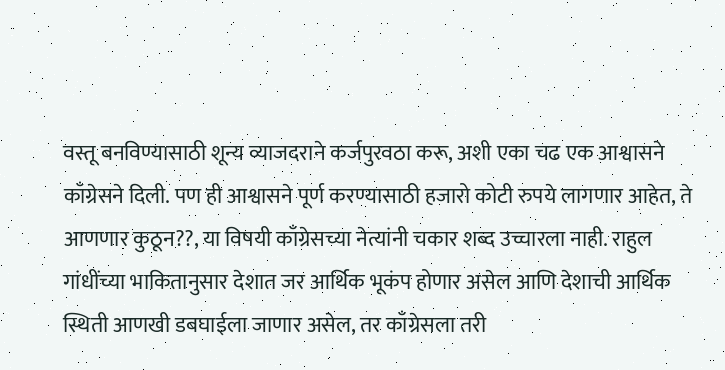वस्तू बनविण्यासाठी शून्य व्याजदराने कर्जपुरवठा करू, अशी एका चढ एक आश्वासने काँग्रेसने दिली. पण ही आश्वासने पूर्ण करण्यासाठी हजारो कोटी रुपये लागणार आहेत, ते आणणार कुठून??, या विषयी काँग्रेसच्या नेत्यांनी चकार शब्द उच्चारला नाही. राहुल गांधींच्या भाकितानुसार देशात जर आर्थिक भूकंप होणार असेल आणि देशाची आर्थिक स्थिती आणखी डबघाईला जाणार असेल, तर काँग्रेसला तरी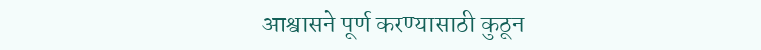आश्वासने पूर्ण करण्यासाठी कुठून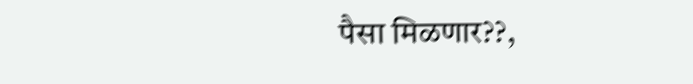पैसा मिळणार??,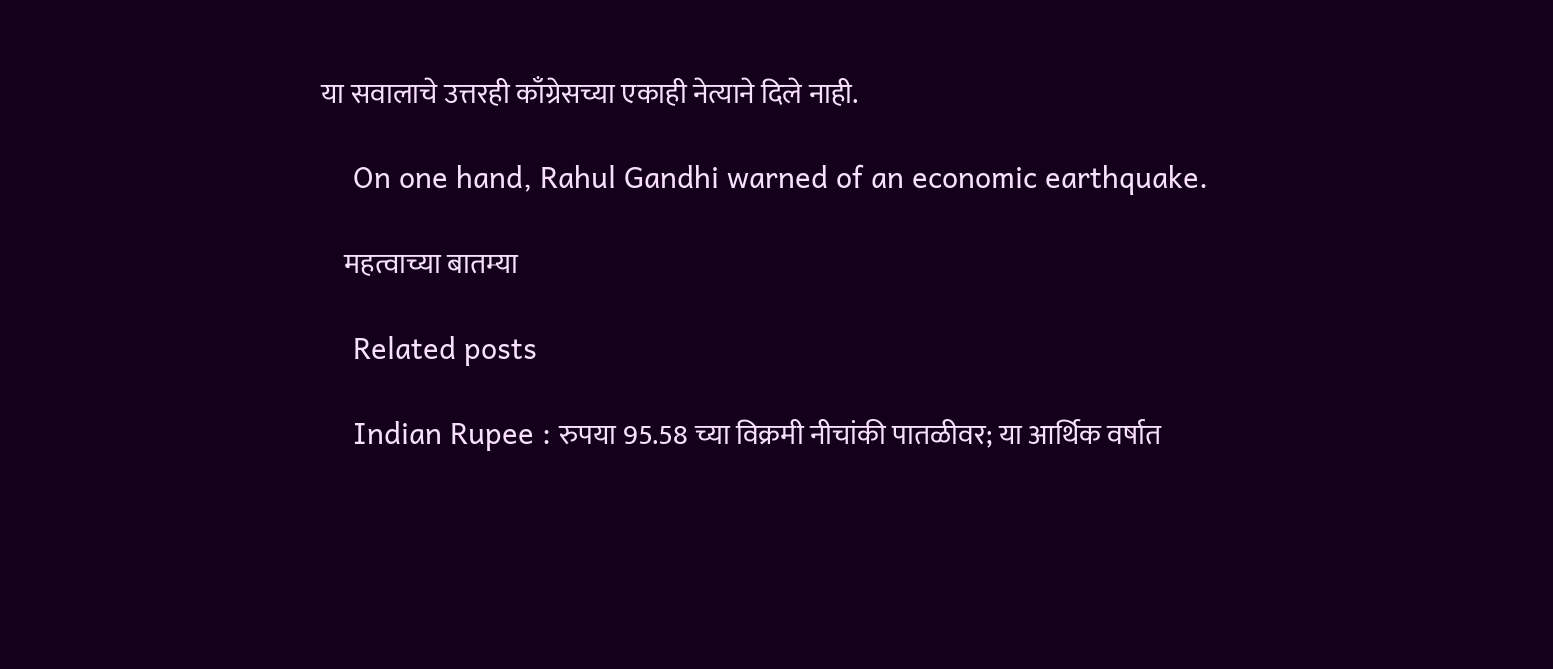या सवालाचे उत्तरही काँग्रेसच्या एकाही नेत्याने दिले नाही.

    On one hand, Rahul Gandhi warned of an economic earthquake.

    महत्वाच्या बातम्या

    Related posts

    Indian Rupee : रुपया 95.58 च्या विक्रमी नीचांकी पातळीवर; या आर्थिक वर्षात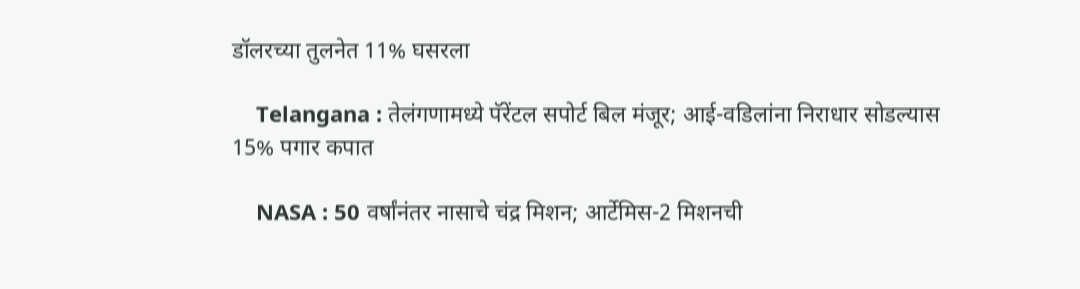डॉलरच्या तुलनेत 11% घसरला

    Telangana : तेलंगणामध्ये पॅरेंटल सपोर्ट बिल मंजूर; आई-वडिलांना निराधार सोडल्यास 15% पगार कपात

    NASA : 50 वर्षांनंतर नासाचे चंद्र मिशन; आर्टेमिस-2 मिशनची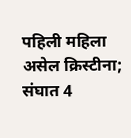पहिली महिला असेल क्रिस्टीना; संघात 4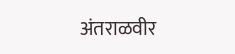अंतराळवीर